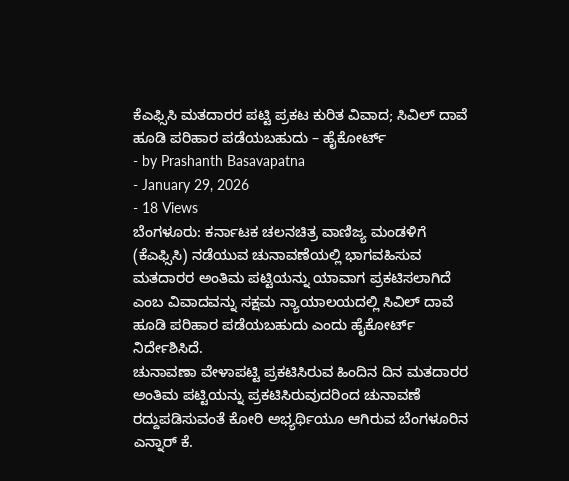ಕೆಎಫ್ಸಿಸಿ ಮತದಾರರ ಪಟ್ಟಿ ಪ್ರಕಟ ಕುರಿತ ವಿವಾದ; ಸಿವಿಲ್ ದಾವೆ ಹೂಡಿ ಪರಿಹಾರ ಪಡೆಯಬಹುದು – ಹೈಕೋರ್ಟ್
- by Prashanth Basavapatna
- January 29, 2026
- 18 Views
ಬೆಂಗಳೂರು: ಕರ್ನಾಟಕ ಚಲನಚಿತ್ರ ವಾಣಿಜ್ಯ ಮಂಡಳಿಗೆ (ಕೆಎಫ್ಸಿಸಿ) ನಡೆಯುವ ಚುನಾವಣೆಯಲ್ಲಿ ಭಾಗವಹಿಸುವ ಮತದಾರರ ಅಂತಿಮ ಪಟ್ಟಿಯನ್ನು ಯಾವಾಗ ಪ್ರಕಟಿಸಲಾಗಿದೆ ಎಂಬ ವಿವಾದವನ್ನು ಸಕ್ಷಮ ನ್ಯಾಯಾಲಯದಲ್ಲಿ ಸಿವಿಲ್ ದಾವೆ ಹೂಡಿ ಪರಿಹಾರ ಪಡೆಯಬಹುದು ಎಂದು ಹೈಕೋರ್ಟ್ ನಿರ್ದೇಶಿಸಿದೆ.
ಚುನಾವಣಾ ವೇಳಾಪಟ್ಟಿ ಪ್ರಕಟಿಸಿರುವ ಹಿಂದಿನ ದಿನ ಮತದಾರರ ಅಂತಿಮ ಪಟ್ಟಿಯನ್ನು ಪ್ರಕಟಿಸಿರುವುದರಿಂದ ಚುನಾವಣೆ ರದ್ದುಪಡಿಸುವಂತೆ ಕೋರಿ ಅಭ್ಯರ್ಥಿಯೂ ಆಗಿರುವ ಬೆಂಗಳೂರಿನ ಎನ್ನಾರ್ ಕೆ.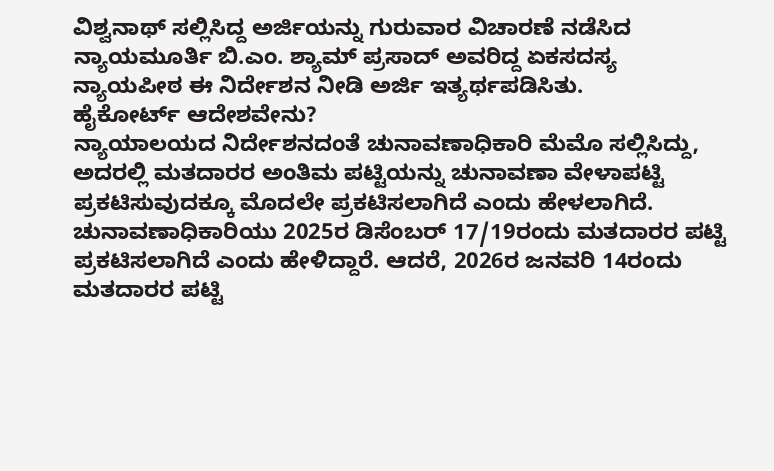ವಿಶ್ವನಾಥ್ ಸಲ್ಲಿಸಿದ್ದ ಅರ್ಜಿಯನ್ನು ಗುರುವಾರ ವಿಚಾರಣೆ ನಡೆಸಿದ ನ್ಯಾಯಮೂರ್ತಿ ಬಿ.ಎಂ. ಶ್ಯಾಮ್ ಪ್ರಸಾದ್ ಅವರಿದ್ದ ಏಕಸದಸ್ಯ ನ್ಯಾಯಪೀಠ ಈ ನಿರ್ದೇಶನ ನೀಡಿ ಅರ್ಜಿ ಇತ್ಯರ್ಥಪಡಿಸಿತು.
ಹೈಕೋರ್ಟ್ ಆದೇಶವೇನು?
ನ್ಯಾಯಾಲಯದ ನಿರ್ದೇಶನದಂತೆ ಚುನಾವಣಾಧಿಕಾರಿ ಮೆಮೊ ಸಲ್ಲಿಸಿದ್ದು, ಅದರಲ್ಲಿ ಮತದಾರರ ಅಂತಿಮ ಪಟ್ಟಿಯನ್ನು ಚುನಾವಣಾ ವೇಳಾಪಟ್ಟಿ ಪ್ರಕಟಿಸುವುದಕ್ಕೂ ಮೊದಲೇ ಪ್ರಕಟಿಸಲಾಗಿದೆ ಎಂದು ಹೇಳಲಾಗಿದೆ. ಚುನಾವಣಾಧಿಕಾರಿಯು 2025ರ ಡಿಸೆಂಬರ್ 17/19ರಂದು ಮತದಾರರ ಪಟ್ಟಿ ಪ್ರಕಟಿಸಲಾಗಿದೆ ಎಂದು ಹೇಳಿದ್ದಾರೆ. ಆದರೆ, 2026ರ ಜನವರಿ 14ರಂದು ಮತದಾರರ ಪಟ್ಟಿ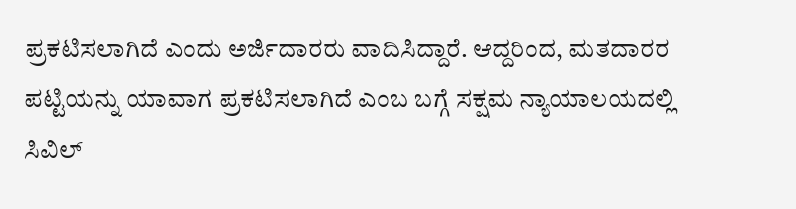ಪ್ರಕಟಿಸಲಾಗಿದೆ ಎಂದು ಅರ್ಜಿದಾರರು ವಾದಿಸಿದ್ದಾರೆ. ಆದ್ದರಿಂದ, ಮತದಾರರ ಪಟ್ಟಿಯನ್ನು ಯಾವಾಗ ಪ್ರಕಟಿಸಲಾಗಿದೆ ಎಂಬ ಬಗ್ಗೆ ಸಕ್ಷಮ ನ್ಯಾಯಾಲಯದಲ್ಲಿ ಸಿವಿಲ್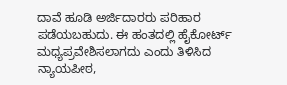ದಾವೆ ಹೂಡಿ ಅರ್ಜಿದಾರರು ಪರಿಹಾರ ಪಡೆಯಬಹುದು. ಈ ಹಂತದಲ್ಲಿ ಹೈಕೋರ್ಟ್ ಮಧ್ಯಪ್ರವೇಶಿಸಲಾಗದು ಎಂದು ತಿಳಿಸಿದ ನ್ಯಾಯಪೀಠ,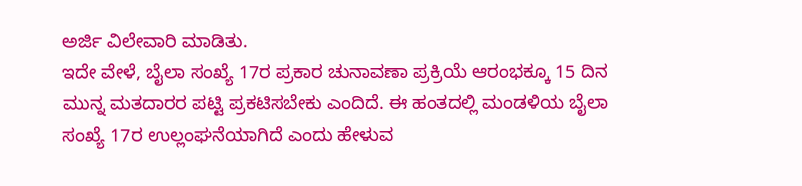ಅರ್ಜಿ ವಿಲೇವಾರಿ ಮಾಡಿತು.
ಇದೇ ವೇಳೆ, ಬೈಲಾ ಸಂಖ್ಯೆ 17ರ ಪ್ರಕಾರ ಚುನಾವಣಾ ಪ್ರಕ್ರಿಯೆ ಆರಂಭಕ್ಕೂ 15 ದಿನ ಮುನ್ನ ಮತದಾರರ ಪಟ್ಟಿ ಪ್ರಕಟಿಸಬೇಕು ಎಂದಿದೆ. ಈ ಹಂತದಲ್ಲಿ ಮಂಡಳಿಯ ಬೈಲಾ ಸಂಖ್ಯೆ 17ರ ಉಲ್ಲಂಘನೆಯಾಗಿದೆ ಎಂದು ಹೇಳುವ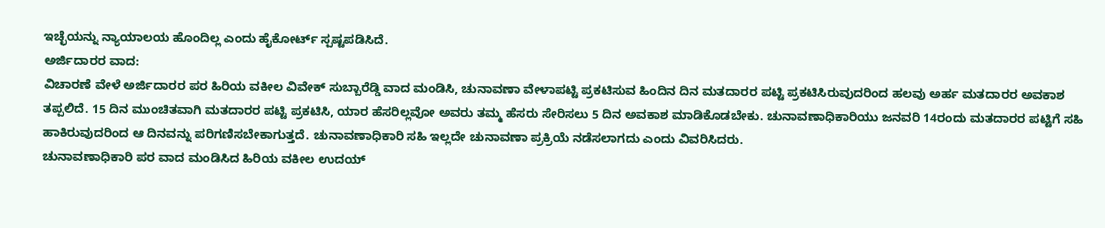ಇಚ್ಛೆಯನ್ನು ನ್ಯಾಯಾಲಯ ಹೊಂದಿಲ್ಲ ಎಂದು ಹೈಕೋರ್ಟ್ ಸ್ಪಷ್ಟಪಡಿಸಿದೆ.
ಅರ್ಜಿದಾರರ ವಾದ:
ವಿಚಾರಣೆ ವೇಳೆ ಅರ್ಜಿದಾರರ ಪರ ಹಿರಿಯ ವಕೀಲ ವಿವೇಕ್ ಸುಬ್ಬಾರೆಡ್ಡಿ ವಾದ ಮಂಡಿಸಿ, ಚುನಾವಣಾ ವೇಳಾಪಟ್ಟಿ ಪ್ರಕಟಿಸುವ ಹಿಂದಿನ ದಿನ ಮತದಾರರ ಪಟ್ಟಿ ಪ್ರಕಟಿಸಿರುವುದರಿಂದ ಹಲವು ಅರ್ಹ ಮತದಾರರ ಅವಕಾಶ ತಪ್ಪಲಿದೆ. 15 ದಿನ ಮುಂಚಿತವಾಗಿ ಮತದಾರರ ಪಟ್ಟಿ ಪ್ರಕಟಿಸಿ, ಯಾರ ಹೆಸರಿಲ್ಲವೋ ಅವರು ತಮ್ಮ ಹೆಸರು ಸೇರಿಸಲು 5 ದಿನ ಅವಕಾಶ ಮಾಡಿಕೊಡಬೇಕು. ಚುನಾವಣಾಧಿಕಾರಿಯು ಜನವರಿ 14ರಂದು ಮತದಾರರ ಪಟ್ಟಿಗೆ ಸಹಿ ಹಾಕಿರುವುದರಿಂದ ಆ ದಿನವನ್ನು ಪರಿಗಣಿಸಬೇಕಾಗುತ್ತದೆ. ಚುನಾವಣಾಧಿಕಾರಿ ಸಹಿ ಇಲ್ಲದೇ ಚುನಾವಣಾ ಪ್ರಕ್ರಿಯೆ ನಡೆಸಲಾಗದು ಎಂದು ವಿವರಿಸಿದರು.
ಚುನಾವಣಾಧಿಕಾರಿ ಪರ ವಾದ ಮಂಡಿಸಿದ ಹಿರಿಯ ವಕೀಲ ಉದಯ್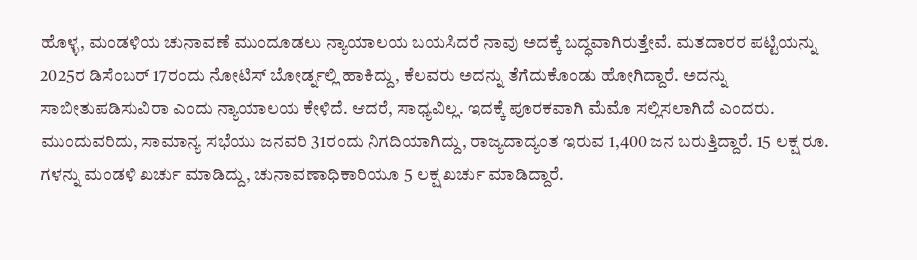ಹೊಳ್ಳ, ಮಂಡಳಿಯ ಚುನಾವಣೆ ಮುಂದೂಡಲು ನ್ಯಾಯಾಲಯ ಬಯಸಿದರೆ ನಾವು ಅದಕ್ಕೆ ಬದ್ಧವಾಗಿರುತ್ತೇವೆ. ಮತದಾರರ ಪಟ್ಟಿಯನ್ನು 2025ರ ಡಿಸೆಂಬರ್ 17ರಂದು ನೋಟಿಸ್ ಬೋರ್ಡ್ನಲ್ಲಿ ಹಾಕಿದ್ದು, ಕೆಲವರು ಅದನ್ನು ತೆಗೆದುಕೊಂಡು ಹೋಗಿದ್ದಾರೆ. ಅದನ್ನು ಸಾಬೀತುಪಡಿಸುವಿರಾ ಎಂದು ನ್ಯಾಯಾಲಯ ಕೇಳಿದೆ. ಆದರೆ, ಸಾಧ್ಯವಿಲ್ಲ. ಇದಕ್ಕೆ ಪೂರಕವಾಗಿ ಮೆಮೊ ಸಲ್ಲಿಸಲಾಗಿದೆ ಎಂದರು.
ಮುಂದುವರಿದು, ಸಾಮಾನ್ಯ ಸಭೆಯು ಜನವರಿ 31ರಂದು ನಿಗದಿಯಾಗಿದ್ದು, ರಾಜ್ಯದಾದ್ಯಂತ ಇರುವ 1,400 ಜನ ಬರುತ್ತಿದ್ದಾರೆ. 15 ಲಕ್ಷ ರೂ. ಗಳನ್ನು ಮಂಡಳಿ ಖರ್ಚು ಮಾಡಿದ್ದು, ಚುನಾವಣಾಧಿಕಾರಿಯೂ 5 ಲಕ್ಷ ಖರ್ಚು ಮಾಡಿದ್ದಾರೆ.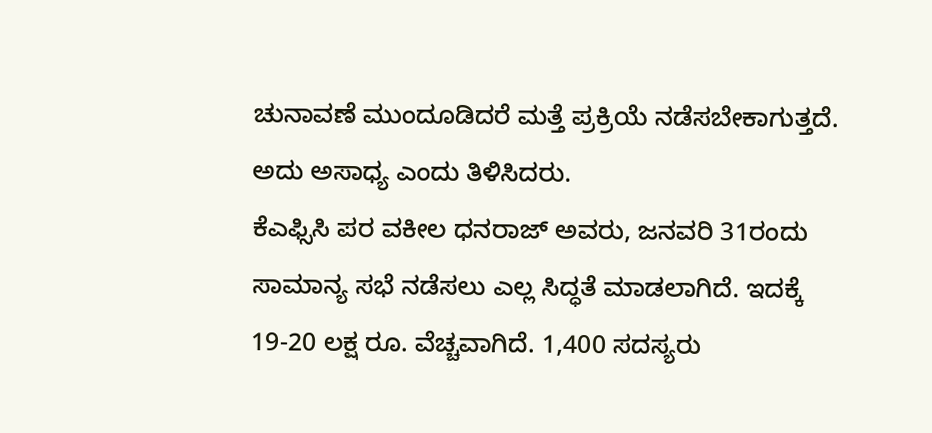ಚುನಾವಣೆ ಮುಂದೂಡಿದರೆ ಮತ್ತೆ ಪ್ರಕ್ರಿಯೆ ನಡೆಸಬೇಕಾಗುತ್ತದೆ. ಅದು ಅಸಾಧ್ಯ ಎಂದು ತಿಳಿಸಿದರು.
ಕೆಎಫ್ಸಿಸಿ ಪರ ವಕೀಲ ಧನರಾಜ್ ಅವರು, ಜನವರಿ 31ರಂದು ಸಾಮಾನ್ಯ ಸಭೆ ನಡೆಸಲು ಎಲ್ಲ ಸಿದ್ಧತೆ ಮಾಡಲಾಗಿದೆ. ಇದಕ್ಕೆ 19-20 ಲಕ್ಷ ರೂ. ವೆಚ್ಚವಾಗಿದೆ. 1,400 ಸದಸ್ಯರು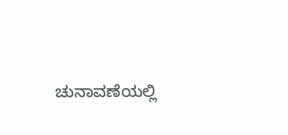ಚುನಾವಣೆಯಲ್ಲಿ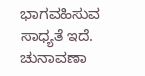ಭಾಗವಹಿಸುವ ಸಾಧ್ಯತೆ ಇದೆ. ಚುನಾವಣಾ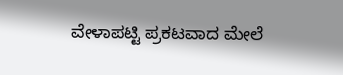ವೇಳಾಪಟ್ಟಿ ಪ್ರಕಟವಾದ ಮೇಲೆ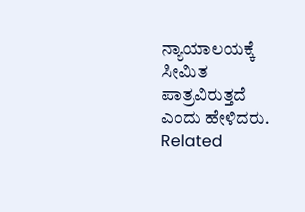ನ್ಯಾಯಾಲಯಕ್ಕೆ ಸೀಮಿತ ಪಾತ್ರವಿರುತ್ತದೆ ಎಂದು ಹೇಳಿದರು.
Related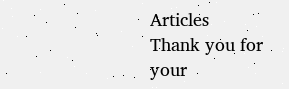Articles
Thank you for your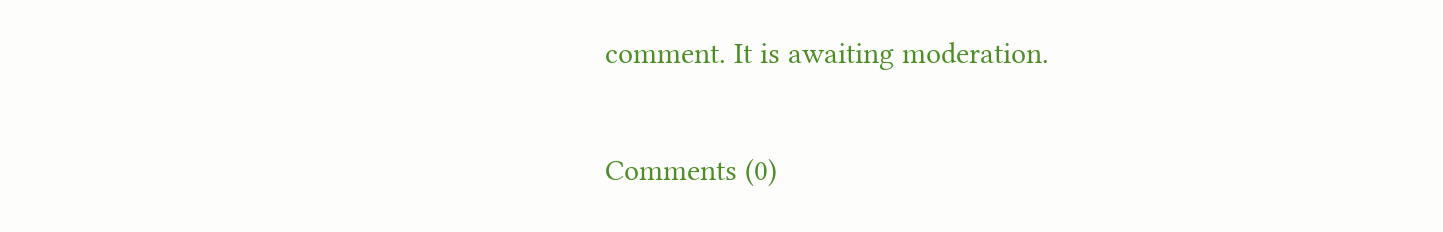comment. It is awaiting moderation.


Comments (0)